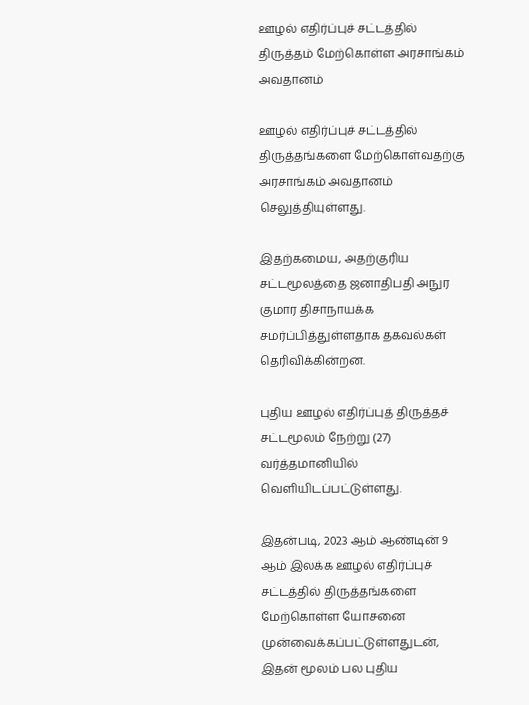ஊழல் எதிர்ப்புச் சட்டத்தில் திருத்தம் மேற்கொள்ள அரசாங்கம் அவதானம்

ஊழல் எதிர்ப்புச் சட்டத்தில் திருத்தங்களை மேற்கொள்வதற்கு அரசாங்கம் அவதானம் செலுத்தியுள்ளது.

இதற்கமைய, அதற்குரிய சட்டமூலத்தை ஜனாதிபதி அநுர குமார திசாநாயக்க சமர்ப்பித்துள்ளதாக தகவல்கள் தெரிவிக்கின்றன.

புதிய ஊழல் எதிர்ப்புத் திருத்தச் சட்டமூலம் நேற்று (27) வர்த்தமானியில் வெளியிடப்பட்டுள்ளது.

இதன்படி, 2023 ஆம் ஆண்டின் 9 ஆம் இலக்க ஊழல் எதிர்ப்புச் சட்டத்தில் திருத்தங்களை மேற்கொள்ள யோசனை முன்வைக்கப்பட்டுள்ளதுடன், இதன் மூலம் பல புதிய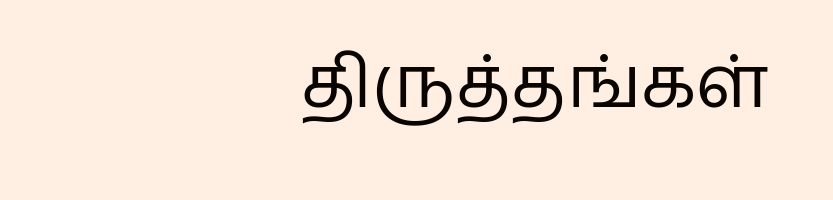திருத்தங்கள்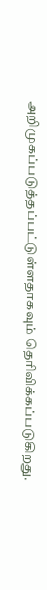அறிமுகப்படுத்தப்பட்டுள்ளதாகவும் தெரிவிக்கப்படுகிறது.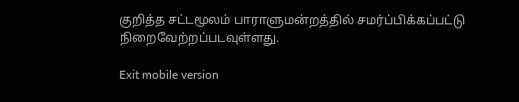குறித்த சட்டமூலம் பாராளுமன்றத்தில் சமர்ப்பிக்கப்பட்டு நிறைவேற்றப்படவுள்ளது.

Exit mobile version